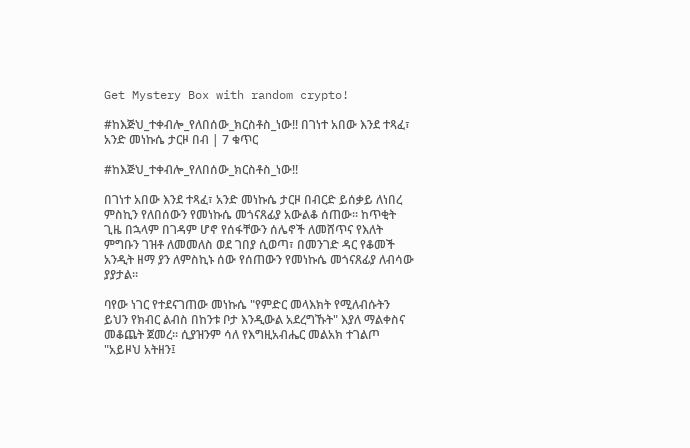Get Mystery Box with random crypto!

#ከእጅህ_ተቀብሎ_የለበሰው_ክርስቶስ_ነው!! በገነተ አበው እንደ ተጻፈ፣ አንድ መነኩሴ ታርዞ በብ | 7 ቁጥር

#ከእጅህ_ተቀብሎ_የለበሰው_ክርስቶስ_ነው!!

በገነተ አበው እንደ ተጻፈ፣ አንድ መነኩሴ ታርዞ በብርድ ይሰቃይ ለነበረ ምስኪን የለበሰውን የመነኩሴ መጎናጸፊያ አውልቆ ሰጠው። ከጥቂት ጊዜ በኋላም በገዳም ሆኖ የሰፋቸውን ሰሌኖች ለመሸጥና የእለት ምግቡን ገዝቶ ለመመለስ ወደ ገበያ ሲወጣ፣ በመንገድ ዳር የቆመች አንዲት ዘማ ያን ለምስኪኑ ሰው የሰጠውን የመነኩሴ መጎናጸፊያ ለብሳው ያያታል።

ባየው ነገር የተደናገጠው መነኩሴ "የምድር መላእክት የሚለብሱትን ይህን የክብር ልብስ በከንቱ ቦታ እንዲውል አደረግኹት" እያለ ማልቀስና መቆጨት ጀመረ። ሲያዝንም ሳለ የእግዚአብሔር መልአክ ተገልጦ "አይዞህ አትዘን፤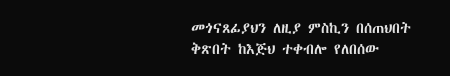መጎናጸፊያህን ለዚያ ምስኪን በሰጠህበት ቅጽበት ከእጅህ ተቀብሎ የለበሰው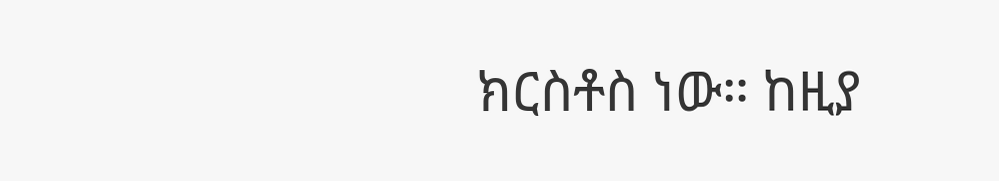ክርስቶስ ነው። ከዚያ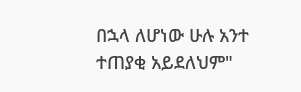በኋላ ለሆነው ሁሉ አንተ ተጠያቂ አይደለህም"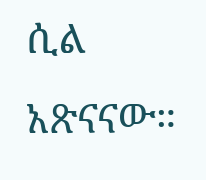ሲል አጽናናው።